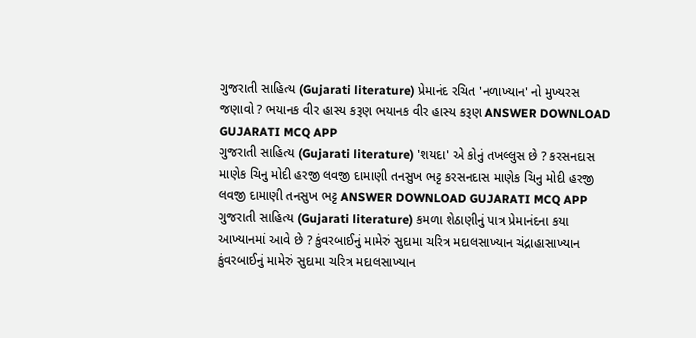ગુજરાતી સાહિત્ય (Gujarati literature) પ્રેમાનંદ રચિત 'નળાખ્યાન' નો મુખ્યરસ જણાવો ? ભયાનક વીર હાસ્ય કરૂણ ભયાનક વીર હાસ્ય કરૂણ ANSWER DOWNLOAD GUJARATI MCQ APP
ગુજરાતી સાહિત્ય (Gujarati literature) 'શયદા' એ કોનું તખલ્લુસ છે ? કરસનદાસ માણેક ચિનુ મોદી હરજી લવજી દામાણી તનસુખ ભટ્ટ કરસનદાસ માણેક ચિનુ મોદી હરજી લવજી દામાણી તનસુખ ભટ્ટ ANSWER DOWNLOAD GUJARATI MCQ APP
ગુજરાતી સાહિત્ય (Gujarati literature) કમળા શેઠાણીનું પાત્ર પ્રેમાનંદના કયા આખ્યાનમાં આવે છે ? કુંવરબાઈનું મામેરું સુદામા ચરિત્ર મદાલસાખ્યાન ચંદ્રાહાસાખ્યાન કુંવરબાઈનું મામેરું સુદામા ચરિત્ર મદાલસાખ્યાન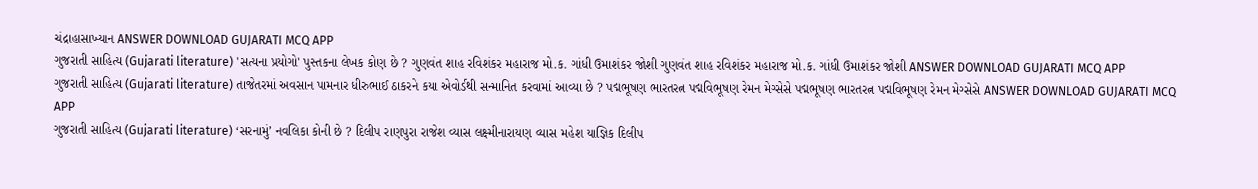ચંદ્રાહાસાખ્યાન ANSWER DOWNLOAD GUJARATI MCQ APP
ગુજરાતી સાહિત્ય (Gujarati literature) 'સત્યના પ્રયોગો' પુસ્તકના લેખક કોણ છે ? ગુણવંત શાહ રવિશંકર મહારાજ મો.ક. ગાંધી ઉમાશંકર જોશી ગુણવંત શાહ રવિશંકર મહારાજ મો.ક. ગાંધી ઉમાશંકર જોશી ANSWER DOWNLOAD GUJARATI MCQ APP
ગુજરાતી સાહિત્ય (Gujarati literature) તાજેતરમાં અવસાન પામનાર ધીરુભાઈ ઠાકરને કયા એવોર્ડથી સન્માનિત કરવામાં આવ્યા છે ? પદ્મભૂષણ ભારતરત્ન પદ્મવિભૂષણ રેમન મેગ્સેસે પદ્મભૂષણ ભારતરત્ન પદ્મવિભૂષણ રેમન મેગ્સેસે ANSWER DOWNLOAD GUJARATI MCQ APP
ગુજરાતી સાહિત્ય (Gujarati literature) ‘સરનામું’ નવલિકા કોની છે ? દિલીપ રાણપુરા રાજેશ વ્યાસ લક્ષ્મીનારાયણ વ્યાસ મહેશ યાજ્ઞિક દિલીપ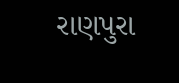રાણપુરા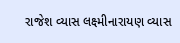રાજેશ વ્યાસ લક્ષ્મીનારાયણ વ્યાસ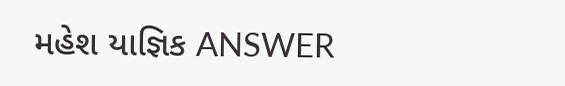મહેશ યાજ્ઞિક ANSWER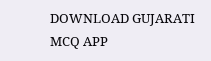DOWNLOAD GUJARATI MCQ APP